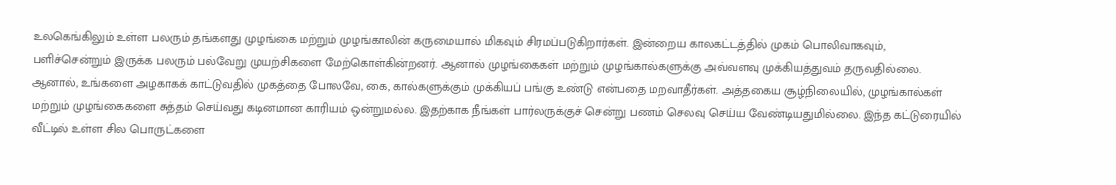உலகெங்கிலும் உள்ள பலரும் தங்களது முழங்கை மற்றும் முழங்காலின் கருமையால் மிகவும் சிரமப்படுகிறார்கள். இன்றைய காலகட்டத்தில் முகம் பொலிவாகவும், பளிச்சென்றும் இருக்க பலரும் பல்வேறு முயற்சிகளை மேற்கொள்கின்றனர். ஆனால் முழங்கைகள் மற்றும் முழங்கால்களுக்கு அவ்வளவு முக்கியத்துவம் தருவதில்லை. ஆனால், உங்களை அழகாகக் காட்டுவதில் முகத்தை போலவே, கை, கால்களுக்கும் முக்கியப் பங்கு உண்டு என்பதை மறவாதீர்கள். அத்தகைய சூழ்நிலையில், முழங்கால்கள் மற்றும் முழங்கைகளை சுத்தம் செய்வது கடினமான காரியம் ஒன்றுமல்ல. இதற்காக நீங்கள் பார்லருக்குச் சென்று பணம் செலவு செய்ய வேண்டியதுமில்லை. இந்த கட்டுரையில் வீட்டில் உள்ள சில பொருட்களை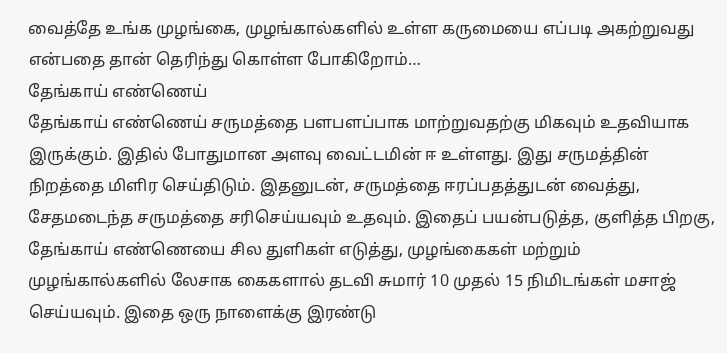வைத்தே உங்க முழங்கை, முழங்கால்களில் உள்ள கருமையை எப்படி அகற்றுவது என்பதை தான் தெரிந்து கொள்ள போகிறோம்…
தேங்காய் எண்ணெய்
தேங்காய் எண்ணெய் சருமத்தை பளபளப்பாக மாற்றுவதற்கு மிகவும் உதவியாக இருக்கும். இதில் போதுமான அளவு வைட்டமின் ஈ உள்ளது. இது சருமத்தின் நிறத்தை மிளிர செய்திடும். இதனுடன், சருமத்தை ஈரப்பதத்துடன் வைத்து, சேதமடைந்த சருமத்தை சரிசெய்யவும் உதவும். இதைப் பயன்படுத்த, குளித்த பிறகு, தேங்காய் எண்ணெயை சில துளிகள் எடுத்து, முழங்கைகள் மற்றும் முழங்கால்களில் லேசாக கைகளால் தடவி சுமார் 10 முதல் 15 நிமிடங்கள் மசாஜ் செய்யவும். இதை ஒரு நாளைக்கு இரண்டு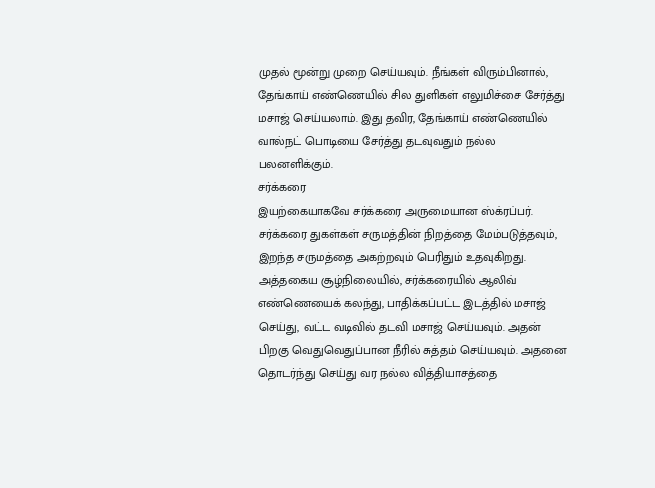முதல் மூன்று முறை செய்யவும். நீங்கள் விரும்பினால், தேங்காய் எண்ணெயில் சில துளிகள் எலுமிச்சை சேர்த்து மசாஜ் செய்யலாம். இது தவிர, தேங்காய் எண்ணெயில் வால்நட் பொடியை சேர்த்து தடவுவதும் நல்ல பலனளிக்கும்.
சர்க்கரை
இயற்கையாகவே சர்க்கரை அருமையான ஸ்க்ரப்பர். சர்க்கரை துகள்கள் சருமத்தின் நிறத்தை மேம்படுத்தவும், இறந்த சருமத்தை அகற்றவும் பெரிதும் உதவுகிறது. அத்தகைய சூழ்நிலையில், சர்க்கரையில் ஆலிவ் எண்ணெயைக் கலந்து, பாதிக்கப்பட்ட இடத்தில் மசாஜ் செய்து, வட்ட வடிவில் தடவி மசாஜ் செய்யவும். அதன் பிறகு வெதுவெதுப்பான நீரில் சுத்தம் செய்யவும். அதனை தொடர்ந்து செய்து வர நல்ல வித்தியாசத்தை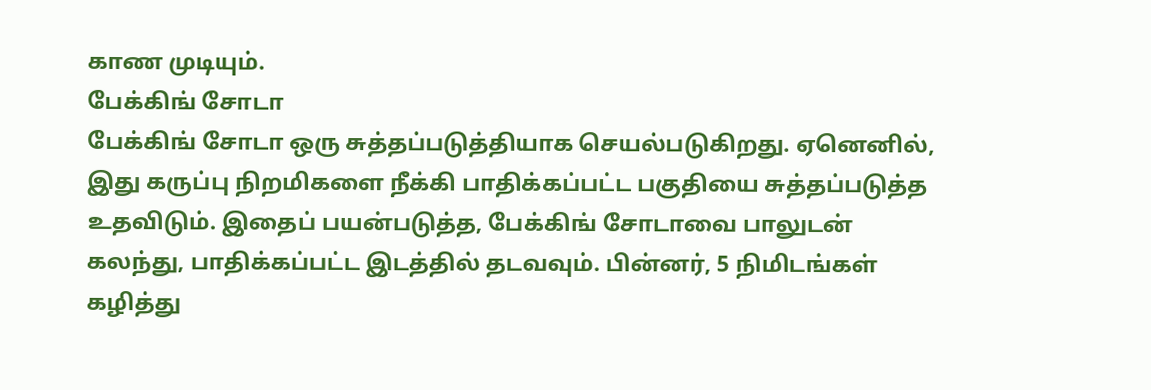காண முடியும்.
பேக்கிங் சோடா
பேக்கிங் சோடா ஒரு சுத்தப்படுத்தியாக செயல்படுகிறது. ஏனெனில், இது கருப்பு நிறமிகளை நீக்கி பாதிக்கப்பட்ட பகுதியை சுத்தப்படுத்த உதவிடும். இதைப் பயன்படுத்த, பேக்கிங் சோடாவை பாலுடன் கலந்து, பாதிக்கப்பட்ட இடத்தில் தடவவும். பின்னர், 5 நிமிடங்கள் கழித்து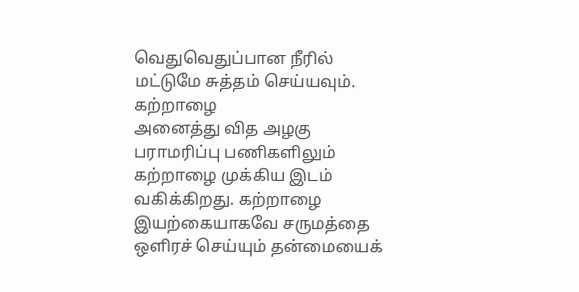வெதுவெதுப்பான நீரில் மட்டுமே சுத்தம் செய்யவும்.
கற்றாழை
அனைத்து வித அழகு பராமரிப்பு பணிகளிலும் கற்றாழை முக்கிய இடம் வகிக்கிறது. கற்றாழை இயற்கையாகவே சருமத்தை ஒளிரச் செய்யும் தன்மையைக்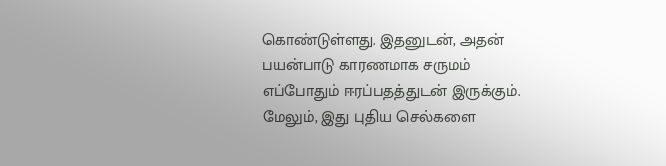கொண்டுள்ளது. இதனுடன், அதன் பயன்பாடு காரணமாக சருமம் எப்போதும் ஈரப்பதத்துடன் இருக்கும். மேலும், இது புதிய செல்களை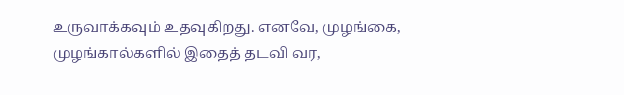உருவாக்கவும் உதவுகிறது. எனவே, முழங்கை, முழங்கால்களில் இதைத் தடவி வர,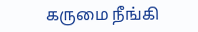கருமை நீங்கி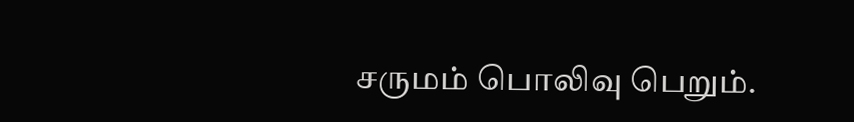சருமம் பொலிவு பெறும்.